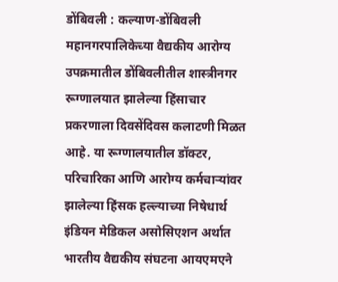डोंबिवली : कल्याण-डोंबिवली महानगरपालिकेच्या वैद्यकीय आरोग्य उपक्रमातील डोंबिवलीतील शास्त्रीनगर रूग्णालयात झालेल्या हिंसाचार प्रकरणाला दिवसेंदिवस कलाटणी मिळत आहे. या रूग्णालयातील डॉक्टर, परिचारिका आणि आरोग्य कर्मचाऱ्यांवर झालेल्या हिंसक हल्ल्याच्या निषेधार्थ इंडियन मेडिकल असोसिएशन अर्थात भारतीय वैद्यकीय संघटना आयएमएने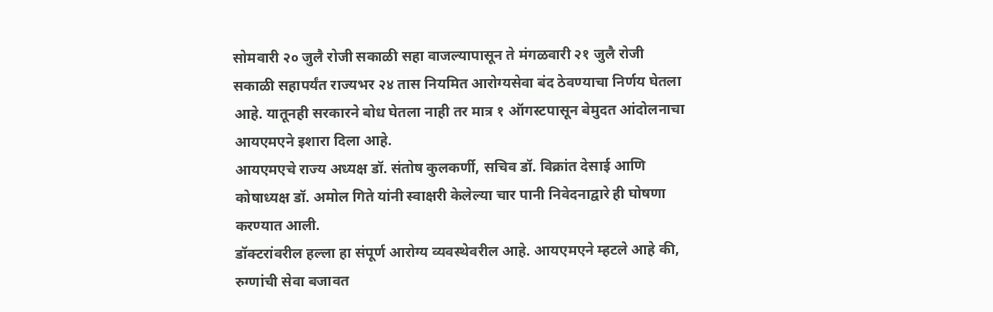सोमवारी २० जुलै रोजी सकाळी सहा वाजल्यापासून ते मंगळवारी २१ जुलै रोजी सकाळी सहापर्यंत राज्यभर २४ तास नियमित आरोग्यसेवा बंद ठेवण्याचा निर्णय घेतला आहे. यातूनही सरकारने बोध घेतला नाही तर मात्र १ ऑगस्टपासून बेमुदत आंदोलनाचा आयएमएने इशारा दिला आहे.
आयएमएचे राज्य अध्यक्ष डॉ. संतोष कुलकर्णी, सचिव डॉ. विक्रांत देसाई आणि कोषाध्यक्ष डॉ. अमोल गिते यांनी स्वाक्षरी केलेल्या चार पानी निवेदनाद्वारे ही घोषणा करण्यात आली.
डॉक्टरांवरील हल्ला हा संपूर्ण आरोग्य व्यवस्थेवरील आहे. आयएमएने म्हटले आहे की, रुग्णांची सेवा बजावत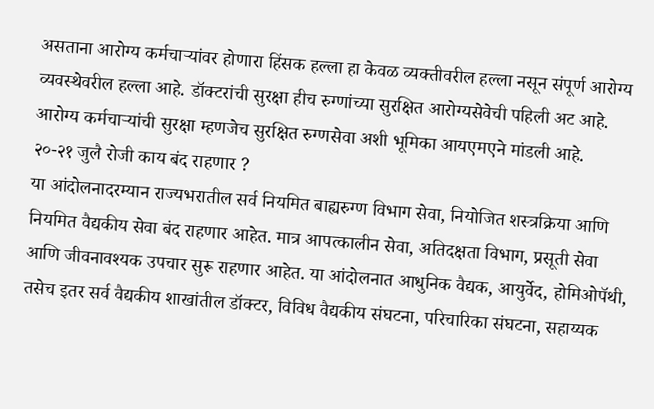असताना आरोग्य कर्मचाऱ्यांवर होणारा हिंसक हल्ला हा केवळ व्यक्तीवरील हल्ला नसून संपूर्ण आरोग्य व्यवस्थेवरील हल्ला आहे. डॉक्टरांची सुरक्षा हीच रुग्णांच्या सुरक्षित आरोग्यसेवेची पहिली अट आहे. आरोग्य कर्मचाऱ्यांची सुरक्षा म्हणजेच सुरक्षित रुग्णसेवा अशी भूमिका आयएमएने मांडली आहे.
२०-२१ जुलै रोजी काय बंद राहणार ?
या आंदोलनादरम्यान राज्यभरातील सर्व नियमित बाह्यरुग्ण विभाग सेवा, नियोजित शस्त्रक्रिया आणि नियमित वैद्यकीय सेवा बंद राहणार आहेत. मात्र आपत्कालीन सेवा, अतिदक्षता विभाग, प्रसूती सेवा आणि जीवनावश्यक उपचार सुरू राहणार आहेत. या आंदोलनात आधुनिक वैद्यक, आयुर्वेद, होमिओपॅथी, तसेच इतर सर्व वैद्यकीय शाखांतील डॉक्टर, विविध वैद्यकीय संघटना, परिचारिका संघटना, सहाय्यक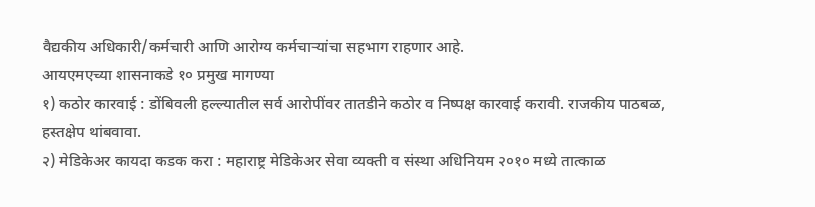वैद्यकीय अधिकारी/कर्मचारी आणि आरोग्य कर्मचाऱ्यांचा सहभाग राहणार आहे.
आयएमएच्या शासनाकडे १० प्रमुख मागण्या
१) कठोर कारवाई : डोंबिवली हल्ल्यातील सर्व आरोपींवर तातडीने कठोर व निष्पक्ष कारवाई करावी. राजकीय पाठबळ, हस्तक्षेप थांबवावा.
२) मेडिकेअर कायदा कडक करा : महाराष्ट्र मेडिकेअर सेवा व्यक्ती व संस्था अधिनियम २०१० मध्ये तात्काळ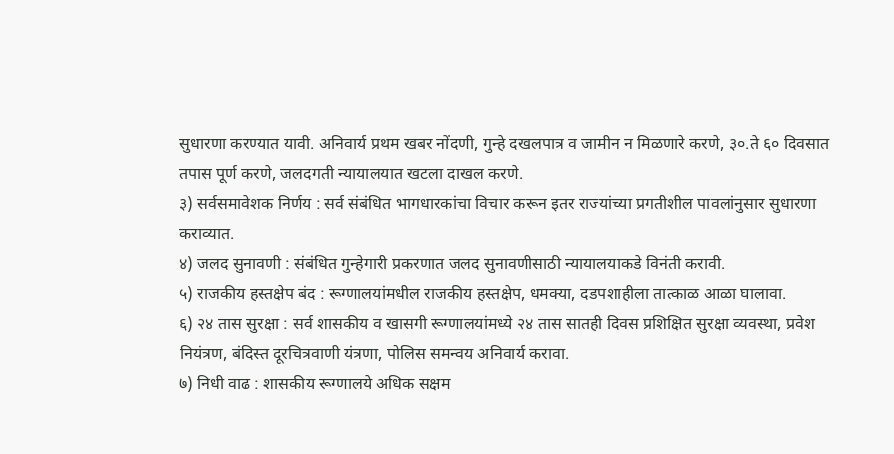सुधारणा करण्यात यावी. अनिवार्य प्रथम खबर नोंदणी, गुन्हे दखलपात्र व जामीन न मिळणारे करणे, ३०.ते ६० दिवसात तपास पूर्ण करणे, जलदगती न्यायालयात खटला दाखल करणे.
३) सर्वसमावेशक निर्णय : सर्व संबंधित भागधारकांचा विचार करून इतर राज्यांच्या प्रगतीशील पावलांनुसार सुधारणा कराव्यात.
४) जलद सुनावणी : संबंधित गुन्हेगारी प्रकरणात जलद सुनावणीसाठी न्यायालयाकडे विनंती करावी.
५) राजकीय हस्तक्षेप बंद : रूग्णालयांमधील राजकीय हस्तक्षेप, धमक्या, दडपशाहीला तात्काळ आळा घालावा.
६) २४ तास सुरक्षा : सर्व शासकीय व खासगी रूग्णालयांमध्ये २४ तास सातही दिवस प्रशिक्षित सुरक्षा व्यवस्था, प्रवेश नियंत्रण, बंदिस्त दूरचित्रवाणी यंत्रणा, पोलिस समन्वय अनिवार्य करावा.
७) निधी वाढ : शासकीय रूग्णालये अधिक सक्षम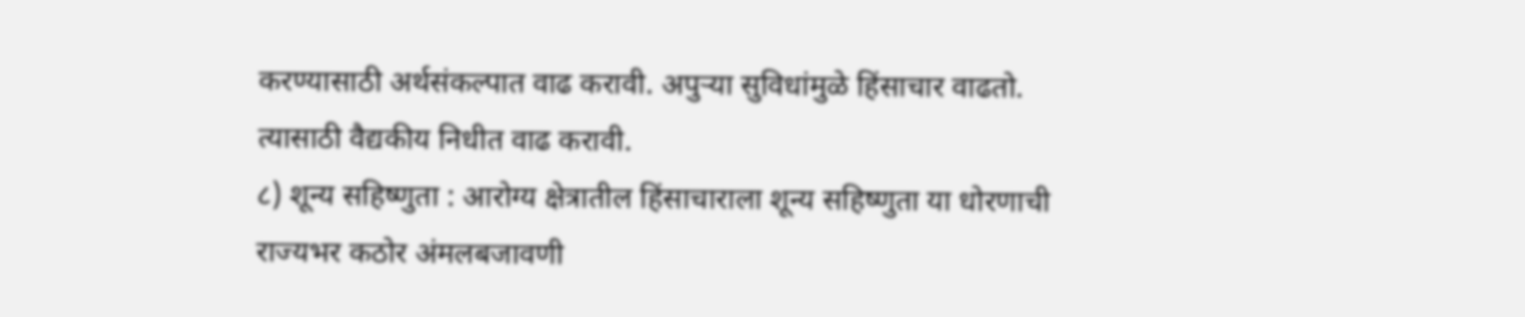करण्यासाठी अर्थसंकल्पात वाढ करावी. अपुऱ्या सुविधांमुळे हिंसाचार वाढतो. त्यासाठी वैद्यकीय निधीत वाढ करावी.
८) शून्य सहिष्णुता : आरोग्य क्षेत्रातील हिंसाचाराला शून्य सहिष्णुता या धोरणाची राज्यभर कठोर अंमलबजावणी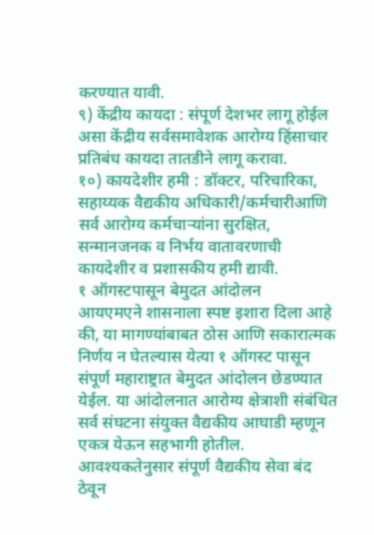करण्यात यावी.
९) केंद्रीय कायदा : संपूर्ण देशभर लागू होईल असा केंद्रीय सर्वसमावेशक आरोग्य हिंसाचार प्रतिबंध कायदा तातडीने लागू करावा.
१०) कायदेशीर हमी : डॉक्टर, परिचारिका, सहाय्यक वैद्यकीय अधिकारी/कर्मचारीआणि सर्व आरोग्य कर्मचाऱ्यांना सुरक्षित, सन्मानजनक व निर्भय वातावरणाची कायदेशीर व प्रशासकीय हमी द्यावी.
१ ऑगस्टपासून बेमुदत आंदोलन
आयएमएने शासनाला स्पष्ट इशारा दिला आहे की, या मागण्यांबाबत ठोस आणि सकारात्मक निर्णय न घेतल्यास येत्या १ ऑगस्ट पासून संपूर्ण महाराष्ट्रात बेमुदत आंदोलन छेडण्यात येईल. या आंदोलनात आरोग्य क्षेत्राशी संबंधित सर्व संघटना संयुक्त वैद्यकीय आघाडी म्हणून एकत्र येऊन सहभागी होतील. आवश्यकतेनुसार संपूर्ण वैद्यकीय सेवा बंद ठेवून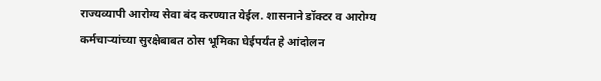राज्यव्यापी आरोग्य सेवा बंद करण्यात येईल. शासनाने डॉक्टर व आरोग्य कर्मचाऱ्यांच्या सुरक्षेबाबत ठोस भूमिका घेईपर्यंत हे आंदोलन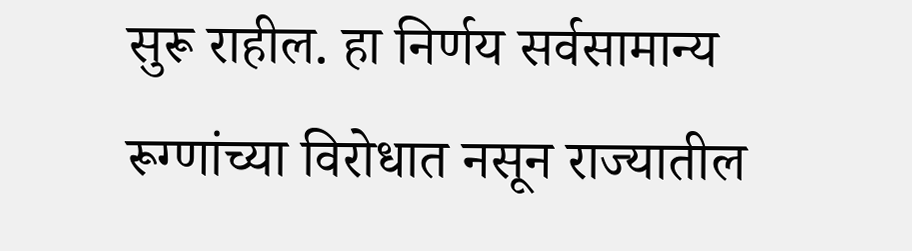सुरू राहील. हा निर्णय सर्वसामान्य रूग्णांच्या विरोधात नसून राज्यातील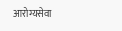आरोग्यसेवा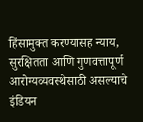हिंसामुक्त करण्यासह न्याय, सुरक्षितता आणि गुणवत्तापूर्ण आरोग्यव्यवस्थेसाठी असल्याचे इंडियन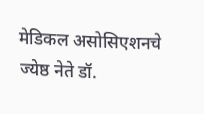मेडिकल असोसिएशनचे ज्येष्ठ नेते डॉ.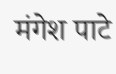मंगेश पाटे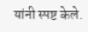यांनी स्पष्ट केले.